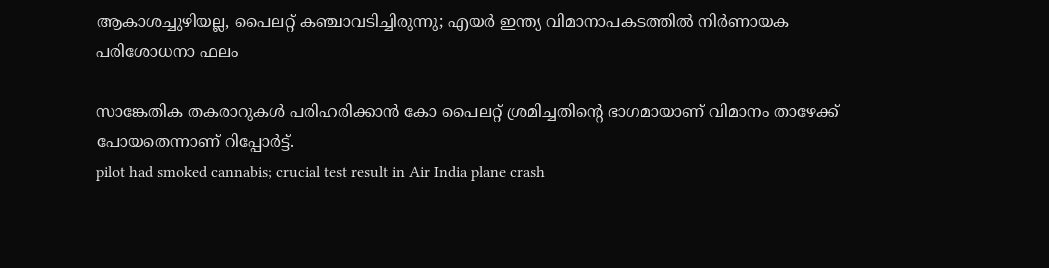ആകാശച്ചുഴിയല്ല, പൈലറ്റ് കഞ്ചാവടിച്ചിരുന്നു; എയർ ഇന്ത്യ വിമാനാപകടത്തിൽ നിർണായക പരിശോധനാ ഫലം

സാങ്കേതിക തകരാറുകൾ പരിഹരിക്കാൻ കോ പൈലറ്റ് ശ്രമിച്ചതിന്‍റെ ഭാഗമായാണ് വിമാനം താഴേക്ക് പോയതെന്നാണ് റിപ്പോർട്ട്.
pilot had smoked cannabis; crucial test result in Air India plane crash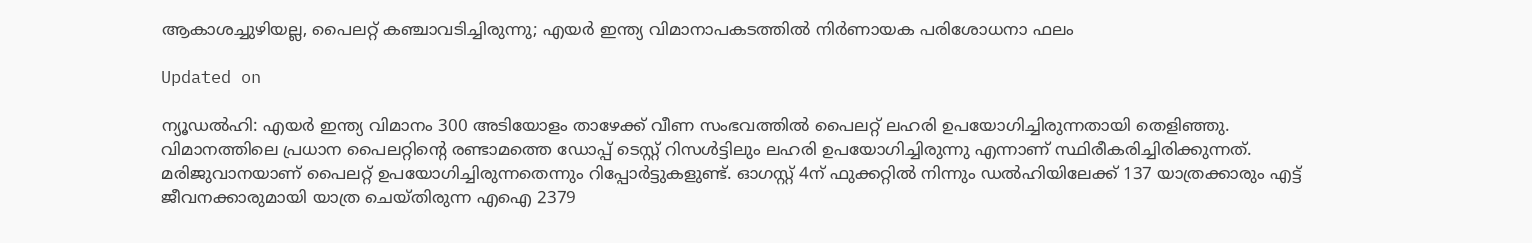ആകാശച്ചുഴിയല്ല, പൈലറ്റ് കഞ്ചാവടിച്ചിരുന്നു; എയർ ഇന്ത്യ വിമാനാപകടത്തിൽ നിർണായക പരിശോധനാ ഫലം

Updated on

ന്യൂഡൽഹി: എയർ ഇന്ത്യ വിമാനം 300 അടിയോളം താഴേക്ക് വീണ സംഭവത്തിൽ പൈലറ്റ് ലഹരി ഉപയോഗിച്ചിരുന്നതായി തെളിഞ്ഞു. വിമാനത്തിലെ പ്രധാന പൈലറ്റിന്‍റെ രണ്ടാമത്തെ ഡോപ്പ് ടെസ്റ്റ് റിസൾട്ടിലും ലഹരി ഉപയോഗിച്ചിരുന്നു എന്നാണ് സ്ഥിരീകരിച്ചിരിക്കുന്നത്. മരിജുവാനയാണ് പൈലറ്റ് ഉപയോഗിച്ചിരുന്നതെന്നും റിപ്പോർട്ടുകളുണ്ട്. ഓഗസ്റ്റ് 4ന് ഫുക്കറ്റിൽ നിന്നും ഡൽഹിയിലേക്ക് 137 യാത്രക്കാരും എട്ട് ജീവനക്കാരുമായി യാത്ര ചെയ്തിരുന്ന എഐ 2379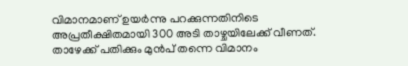വിമാനമാണ് ഉയർന്നു പറക്കുന്നതിനിടെ അപ്രതീക്ഷിതമായി 300 അടി താഴ്ചയിലേക്ക് വീണത്. താഴേക്ക് പതിക്കും മുൻപ് തന്നെ വിമാനം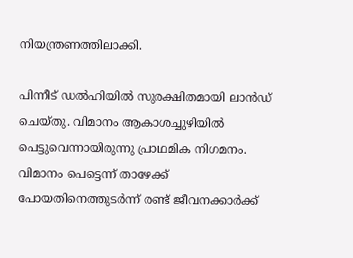നിയന്ത്രണത്തിലാക്കി.

പിന്നീട് ഡൽഹിയിൽ സുരക്ഷിതമായി ലാൻഡ് ചെയ്തു. വിമാനം ആകാശച്ചുഴിയിൽ പെട്ടുവെന്നായിരുന്നു പ്രാഥമിക നിഗമനം. വിമാനം പെട്ടെന്ന് താഴേക്ക് പോയതിനെത്തുടർന്ന് രണ്ട് ജീവനക്കാർക്ക്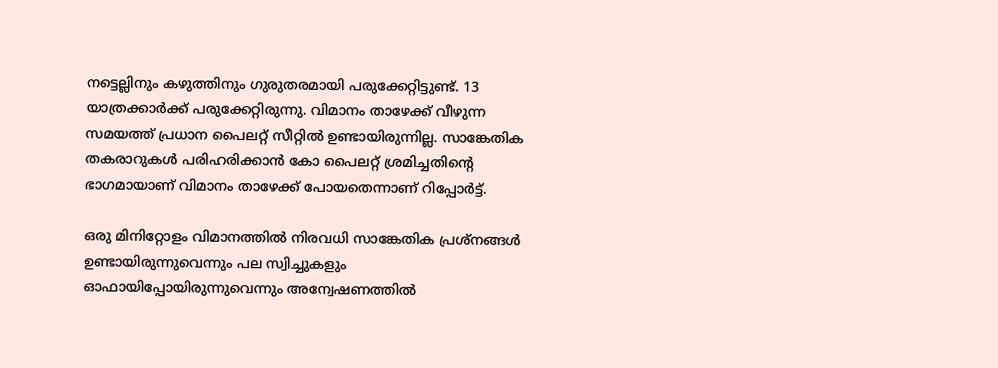നട്ടെല്ലിനും കഴുത്തിനും ഗുരുതരമായി പരുക്കേറ്റിട്ടുണ്ട്. 13 യാത്രക്കാർക്ക് പരുക്കേറ്റിരുന്നു. വിമാനം താഴേക്ക് വീഴുന്ന സമയത്ത് പ്രധാന പൈലറ്റ് സീറ്റിൽ ഉണ്ടായിരുന്നില്ല. സാങ്കേതിക തകരാറുകൾ പരിഹരിക്കാൻ കോ പൈലറ്റ് ശ്രമിച്ചതിന്‍റെ ഭാഗമായാണ് വിമാനം താഴേക്ക് പോയതെന്നാണ് റിപ്പോർട്ട്.

ഒരു മിനിറ്റോളം വിമാനത്തിൽ നിരവധി സാങ്കേതിക പ്രശ്നങ്ങൾ ഉണ്ടായിരുന്നുവെന്നും പല സ്വിച്ചുകളും ഓഫായിപ്പോയിരുന്നുവെന്നും അന്വേഷണത്തിൽ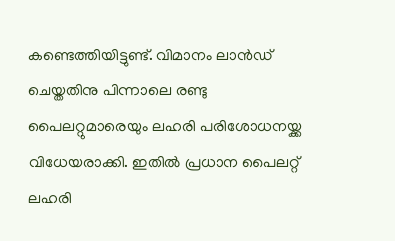കണ്ടെത്തിയിട്ടുണ്ട്. വിമാനം ലാൻഡ് ചെയ്തതിനു പിന്നാലെ രണ്ടു പൈലറ്റുമാരെയും ലഹരി പരിശോധനയ്ക്ക വിധേയരാക്കി. ഇതിൽ പ്രധാന പൈലറ്റ് ലഹരി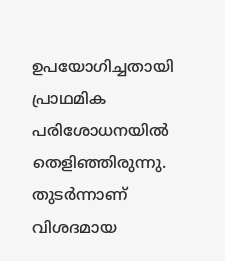ഉപയോഗിച്ചതായി പ്രാഥമിക പരിശോധനയിൽ തെളിഞ്ഞിരുന്നു. തുടർന്നാണ് വിശദമായ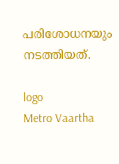പരിശോധനയും നടത്തിയത്.

logo
Metro Vaartha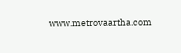www.metrovaartha.com